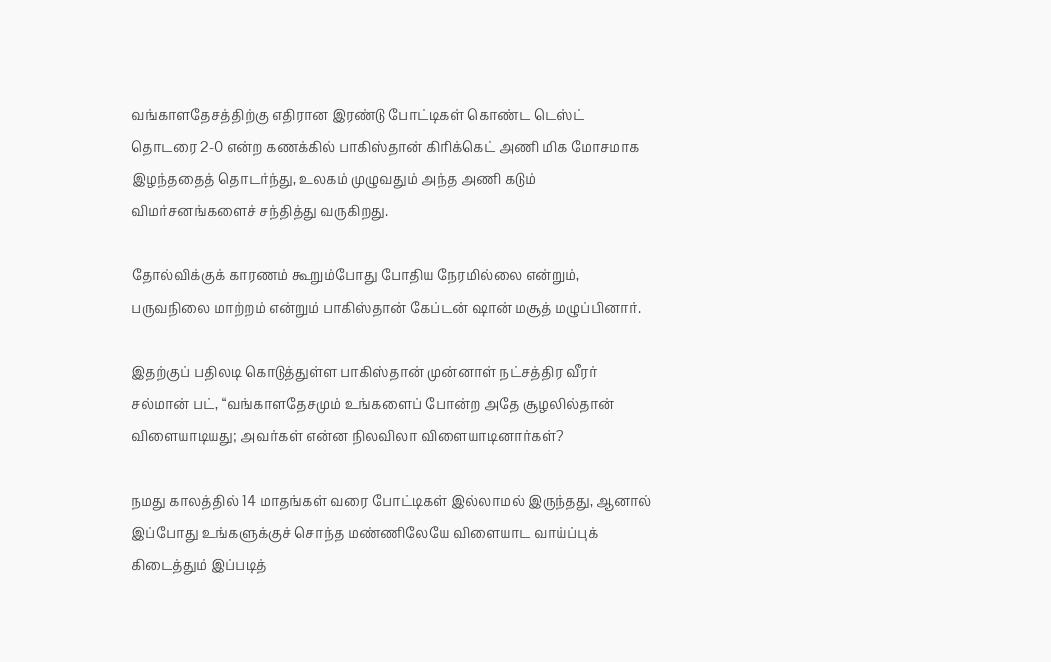வங்காளதேசத்திற்கு எதிரான இரண்டு போட்டிகள் கொண்ட டெஸ்ட் தொடரை 2-0 என்ற கணக்கில் பாகிஸ்தான் கிரிக்கெட் அணி மிக மோசமாக இழந்ததைத் தொடர்ந்து, உலகம் முழுவதும் அந்த அணி கடும் விமர்சனங்களைச் சந்தித்து வருகிறது.

தோல்விக்குக் காரணம் கூறும்போது போதிய நேரமில்லை என்றும், பருவநிலை மாற்றம் என்றும் பாகிஸ்தான் கேப்டன் ஷான் மசூத் மழுப்பினார்.

இதற்குப் பதிலடி கொடுத்துள்ள பாகிஸ்தான் முன்னாள் நட்சத்திர வீரர் சல்மான் பட், “வங்காளதேசமும் உங்களைப் போன்ற அதே சூழலில்தான் விளையாடியது; அவர்கள் என்ன நிலவிலா விளையாடினார்கள்?

நமது காலத்தில் 14 மாதங்கள் வரை போட்டிகள் இல்லாமல் இருந்தது, ஆனால் இப்போது உங்களுக்குச் சொந்த மண்ணிலேயே விளையாட வாய்ப்புக் கிடைத்தும் இப்படித்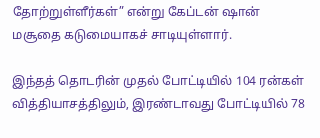தோற்றுள்ளீர்கள்” என்று கேப்டன் ஷான் மசூதை கடுமையாகச் சாடியுள்ளார்.

இந்தத் தொடரின் முதல் போட்டியில் 104 ரன்கள் வித்தியாசத்திலும், இரண்டாவது போட்டியில் 78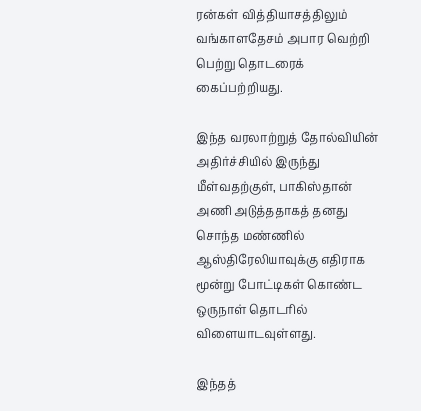ரன்கள் வித்தியாசத்திலும் வங்காளதேசம் அபார வெற்றி பெற்று தொடரைக் கைப்பற்றியது.

இந்த வரலாற்றுத் தோல்வியின் அதிர்ச்சியில் இருந்து மீள்வதற்குள், பாகிஸ்தான் அணி அடுத்ததாகத் தனது சொந்த மண்ணில் ஆஸ்திரேலியாவுக்கு எதிராக மூன்று போட்டிகள் கொண்ட ஒருநாள் தொடரில் விளையாடவுள்ளது.

இந்தத்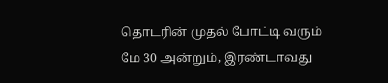தொடரின் முதல் போட்டி வரும் மே 30 அன்றும், இரண்டாவது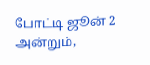போட்டி ஜூன் 2 அன்றும்,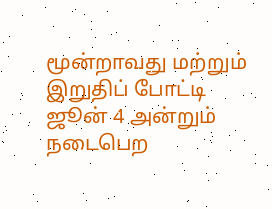மூன்றாவது மற்றும் இறுதிப் போட்டி ஜூன் 4 அன்றும் நடைபெற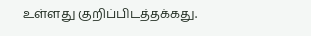உள்ளது குறிப்பிடத்தக்கது.